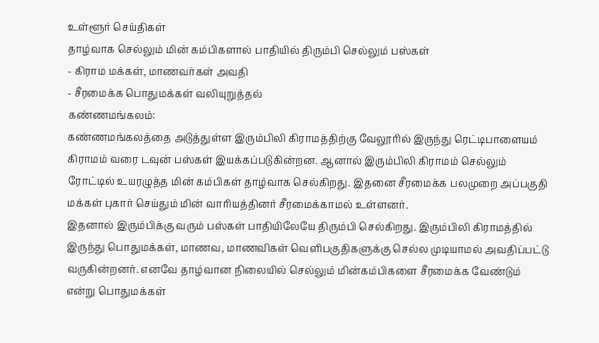உள்ளூர் செய்திகள்
தாழ்வாக செல்லும் மின் கம்பிகளால் பாதியில் திரும்பி செல்லும் பஸ்கள்
- கிராம மக்கள், மாணவர்கள் அவதி
- சீரமைக்க பொதுமக்கள் வலியுறுத்தல்
கண்ணமங்கலம்:
கண்ணமங்கலத்தை அடுத்துள்ள இரும்பிலி கிராமத்திற்கு வேலூரில் இருந்து ரெட்டிபாளையம் கிராமம் வரை டவுன் பஸ்கள் இயக்கப்படுகின்றன. ஆனால் இரும்பிலி கிராமம் செல்லும் ரோட்டில் உயரழுத்த மின் கம்பிகள் தாழ்வாக செல்கிறது. இதனை சீரமைக்க பலமுறை அப்பகுதி மக்கள் புகார் செய்தும் மின் வாரியத்தினர் சீரமைக்காமல் உள்ளனர்.
இதனால் இரும்பிக்கு வரும் பஸ்கள் பாதியிலேயே திரும்பி செல்கிறது. இரும்பிலி கிராமத்தில் இருந்து பொதுமக்கள், மாணவ, மாணவிகள் வெளிபகுதிகளுக்கு செல்ல முடியாமல் அவதிப்பட்டு வருகின்றனர். எனவே தாழ்வான நிலையில் செல்லும் மின்கம்பிகளை சீரமைக்க வேண்டும் என்று பொதுமக்கள்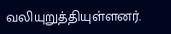வலியுறுத்தியுள்ளனர்.